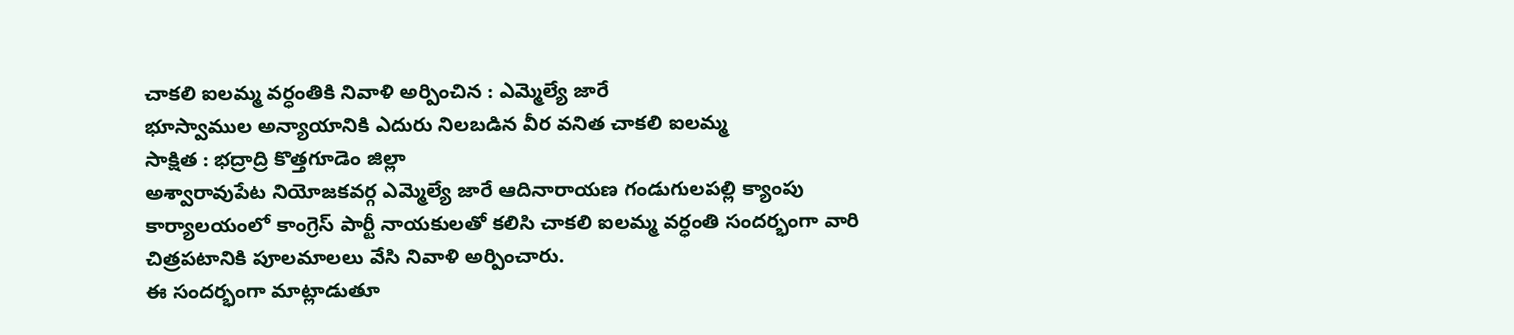చాకలి ఐలమ్మ వర్ధంతికి నివాళి అర్పించిన : ఎమ్మెల్యే జారే
భూస్వాముల అన్యాయానికి ఎదురు నిలబడిన వీర వనిత చాకలి ఐలమ్మ
సాక్షిత : భద్రాద్రి కొత్తగూడెం జిల్లా
అశ్వారావుపేట నియోజకవర్గ ఎమ్మెల్యే జారే ఆదినారాయణ గండుగులపల్లి క్యాంపు కార్యాలయంలో కాంగ్రెస్ పార్టీ నాయకులతో కలిసి చాకలి ఐలమ్మ వర్ధంతి సందర్భంగా వారి చిత్రపటానికి పూలమాలలు వేసి నివాళి అర్పించారు.
ఈ సందర్భంగా మాట్లాడుతూ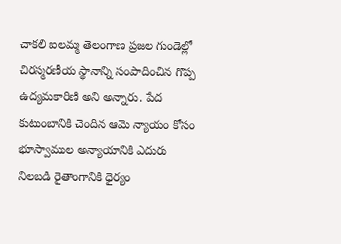చాకలి ఐలమ్మ తెలంగాణ ప్రజల గుండెల్లో చిరస్మరణీయ స్థానాన్ని సంపాదించిన గొప్ప ఉద్యమకారిణి అని అన్నారు. పేద కుటుంబానికి చెందిన ఆమె న్యాయం కోసం భూస్వాముల అన్యాయానికి ఎదురు నిలబడి రైతాంగానికి ధైర్యం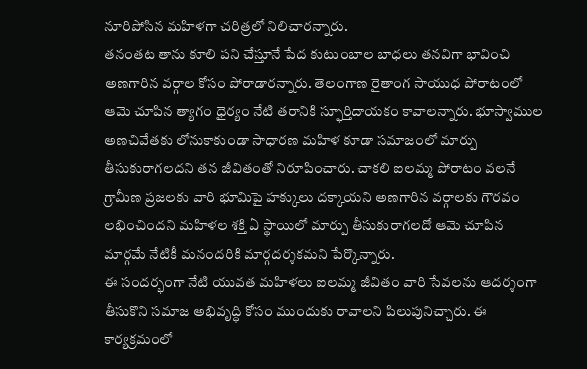నూరిపోసిన మహిళగా చరిత్రలో నిలిచారన్నారు.
తనంతట తాను కూలి పని చేస్తూనే పేద కుటుంబాల బాధలు తనవిగా భావించి అణగారిన వర్గాల కోసం పోరాడారన్నారు. తెలంగాణ రైతాంగ సాయుధ పోరాటంలో ఆమె చూపిన త్యాగం ధైర్యం నేటి తరానికి స్ఫూర్తిదాయకం కావాలన్నారు. భూస్వాముల అణచివేతకు లోనుకాకుండా సాధారణ మహిళ కూడా సమాజంలో మార్పు తీసుకురాగలదని తన జీవితంతో నిరూపించారు. చాకలి ఐలమ్మ పోరాటం వలనే గ్రామీణ ప్రజలకు వారి భూమిపై హక్కులు దక్కాయని అణగారిన వర్గాలకు గౌరవం లభించిందని మహిళల శక్తి ఏ స్థాయిలో మార్పు తీసుకురాగలదో ఆమె చూపిన మార్గమే నేటికీ మనందరికి మార్గదర్శకమని పేర్కొన్నారు.
ఈ సందర్భంగా నేటి యువత మహిళలు ఐలమ్మ జీవితం వారి సేవలను ఆదర్శంగా తీసుకొని సమాజ అభివృద్ధి కోసం ముందుకు రావాలని పిలుపునిచ్చారు. ఈ కార్యక్రమంలో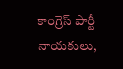కాంగ్రెస్ పార్టీ నాయకులు,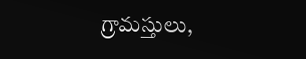గ్రామస్తులు,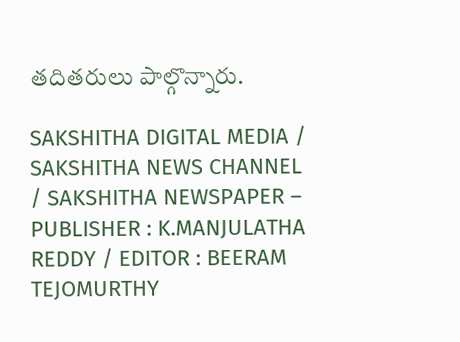తదితరులు పాల్గొన్నారు.

SAKSHITHA DIGITAL MEDIA / SAKSHITHA NEWS CHANNEL / SAKSHITHA NEWSPAPER – PUBLISHER : K.MANJULATHA REDDY / EDITOR : BEERAM TEJOMURTHY